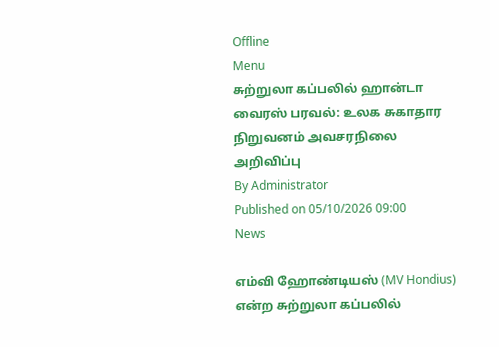Offline
Menu
சுற்றுலா கப்பலில் ஹான்டா வைரஸ் பரவல்: உலக சுகாதார நிறுவனம் அவசரநிலை அறிவிப்பு
By Administrator
Published on 05/10/2026 09:00
News

எம்வி ஹோண்டியஸ் (MV Hondius) என்ற சுற்றுலா கப்பலில்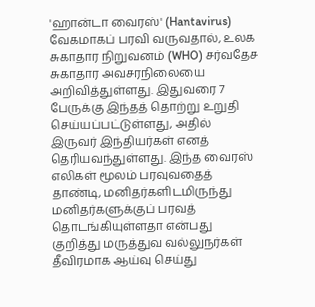'ஹான்டா வைரஸ்' (Hantavirus) வேகமாகப் பரவி வருவதால், உலக சுகாதார நிறுவனம் (WHO) சர்வதேச சுகாதார அவசரநிலையை அறிவித்துள்ளது. இதுவரை 7 பேருக்கு இந்தத் தொற்று உறுதி செய்யப்பட்டுள்ளது, அதில் இருவர் இந்தியர்கள் எனத் தெரியவந்துள்ளது. இந்த வைரஸ் எலிகள் மூலம் பரவுவதைத் தாண்டி, மனிதர்களிடமிருந்து மனிதர்களுக்குப் பரவத் தொடங்கியுள்ளதா என்பது குறித்து மருத்துவ வல்லுநர்கள் தீவிரமாக ஆய்வு செய்து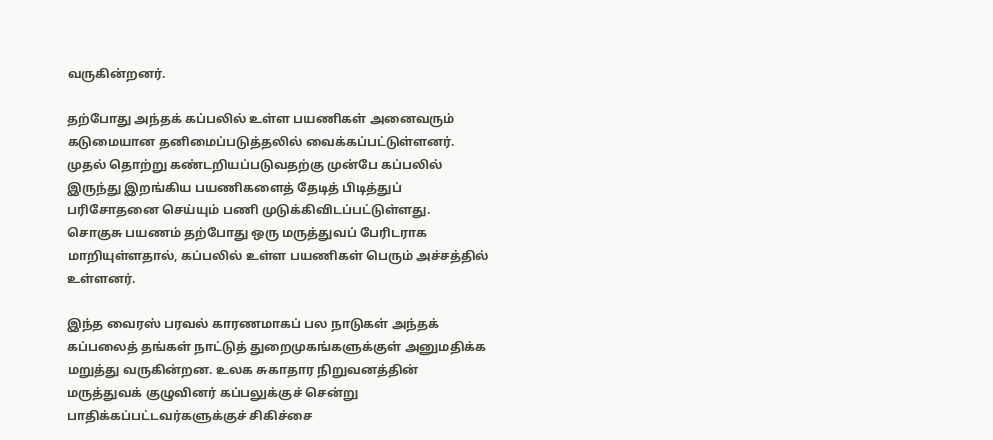வருகின்றனர்.

தற்போது அந்தக் கப்பலில் உள்ள பயணிகள் அனைவரும் கடுமையான தனிமைப்படுத்தலில் வைக்கப்பட்டுள்ளனர். முதல் தொற்று கண்டறியப்படுவதற்கு முன்பே கப்பலில் இருந்து இறங்கிய பயணிகளைத் தேடித் பிடித்துப் பரிசோதனை செய்யும் பணி முடுக்கிவிடப்பட்டுள்ளது. சொகுசு பயணம் தற்போது ஒரு மருத்துவப் பேரிடராக மாறியுள்ளதால், கப்பலில் உள்ள பயணிகள் பெரும் அச்சத்தில் உள்ளனர்.

இந்த வைரஸ் பரவல் காரணமாகப் பல நாடுகள் அந்தக் கப்பலைத் தங்கள் நாட்டுத் துறைமுகங்களுக்குள் அனுமதிக்க மறுத்து வருகின்றன. உலக சுகாதார நிறுவனத்தின் மருத்துவக் குழுவினர் கப்பலுக்குச் சென்று பாதிக்கப்பட்டவர்களுக்குச் சிகிச்சை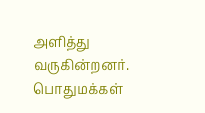அளித்து வருகின்றனர். பொதுமக்கள்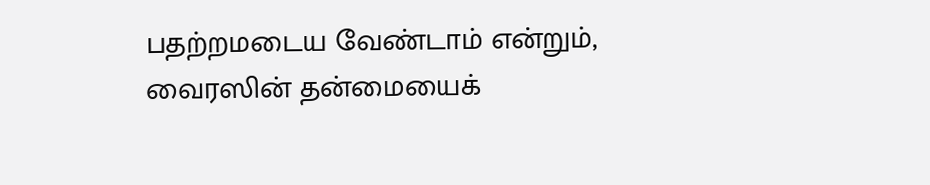பதற்றமடைய வேண்டாம் என்றும், வைரஸின் தன்மையைக்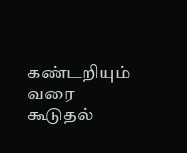கண்டறியும் வரை கூடுதல்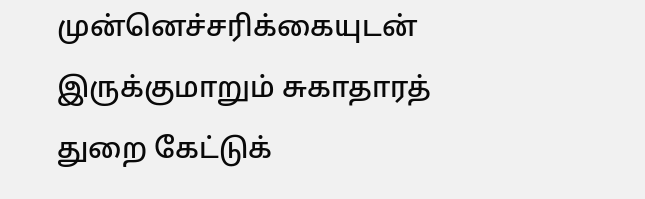முன்னெச்சரிக்கையுடன் இருக்குமாறும் சுகாதாரத் துறை கேட்டுக்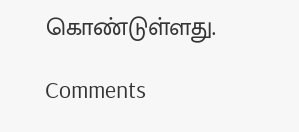கொண்டுள்ளது.

Comments